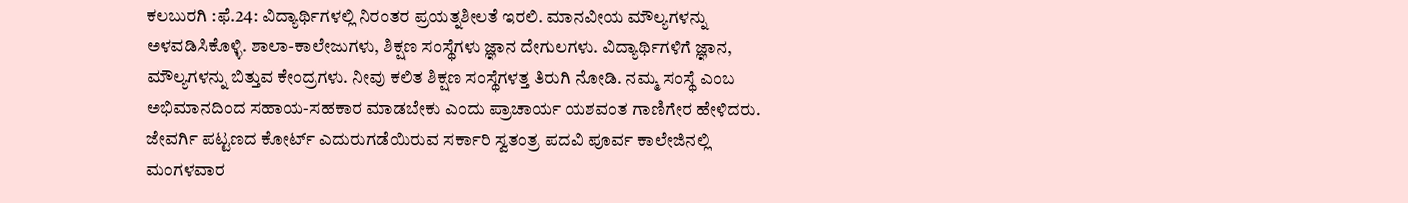ಕಲಬುರಗಿ :ಫೆ.24: ವಿದ್ಯಾರ್ಥಿಗಳಲ್ಲಿ ನಿರಂತರ ಪ್ರಯತ್ನಶೀಲತೆ ಇರಲಿ. ಮಾನವೀಯ ಮೌಲ್ಯಗಳನ್ನು ಅಳವಡಿಸಿಕೊಳ್ಳಿ. ಶಾಲಾ-ಕಾಲೇಜುಗಳು, ಶಿಕ್ಷಣ ಸಂಸ್ಥೆಗಳು ಜ್ಞಾನ ದೇಗುಲಗಳು. ವಿದ್ಯಾರ್ಥಿಗಳಿಗೆ ಜ್ಞಾನ, ಮೌಲ್ಯಗಳನ್ನು ಬಿತ್ತುವ ಕೇಂದ್ರಗಳು. ನೀವು ಕಲಿತ ಶಿಕ್ಷಣ ಸಂಸ್ಥೆಗಳತ್ತ ತಿರುಗಿ ನೋಡಿ. ನಮ್ಮ ಸಂಸ್ಥೆ ಎಂಬ ಅಭಿಮಾನದಿಂದ ಸಹಾಯ-ಸಹಕಾರ ಮಾಡಬೇಕು ಎಂದು ಪ್ರಾಚಾರ್ಯ ಯಶವಂತ ಗಾಣಿಗೇರ ಹೇಳಿದರು.
ಜೇವರ್ಗಿ ಪಟ್ಟಣದ ಕೋರ್ಟ್ ಎದುರುಗಡೆಯಿರುವ ಸರ್ಕಾರಿ ಸ್ವತಂತ್ರ ಪದವಿ ಪೂರ್ವ ಕಾಲೇಜಿನಲ್ಲಿ ಮಂಗಳವಾರ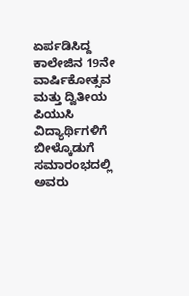ಏರ್ಪಡಿಸಿದ್ದ ಕಾಲೇಜಿನ 19ನೇ ವಾರ್ಷಿಕೋತ್ಸವ ಮತ್ತು ದ್ವಿತೀಯ ಪಿಯುಸಿ ವಿದ್ಯಾರ್ಥಿಗಳಿಗೆ ಬೀಳ್ಕೊಡುಗೆ ಸಮಾರಂಭದಲ್ಲಿ ಅವರು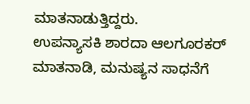ಮಾತನಾಡುತ್ತಿದ್ದರು.
ಉಪನ್ಯಾಸಕಿ ಶಾರದಾ ಆಲಗೂರಕರ್ ಮಾತನಾಡಿ, ಮನುಷ್ಯನ ಸಾಧನೆಗೆ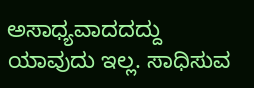ಅಸಾಧ್ಯವಾದದದ್ದು ಯಾವುದು ಇಲ್ಲ. ಸಾಧಿಸುವ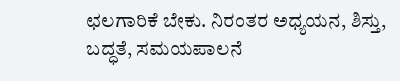ಛಲಗಾರಿಕೆ ಬೇಕು. ನಿರಂತರ ಅಧ್ಯಯನ, ಶಿಸ್ತು, ಬದ್ಧತೆ, ಸಮಯಪಾಲನೆ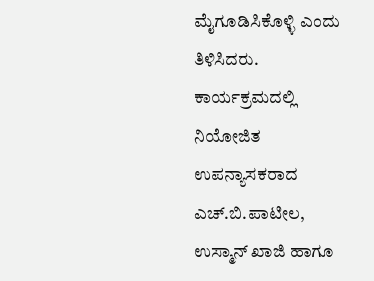ಮೈಗೂಡಿಸಿಕೊಳ್ಳಿ ಎಂದು ತಿಳಿಸಿದರು.
ಕಾರ್ಯಕ್ರಮದಲ್ಲಿ ನಿಯೋಜಿತ ಉಪನ್ಯಾಸಕರಾದ ಎಚ್.ಬಿ.ಪಾಟೀಲ, ಉಸ್ಮಾನ್ ಖಾಜಿ ಹಾಗೂ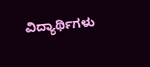ವಿದ್ಯಾರ್ಥಿಗಳು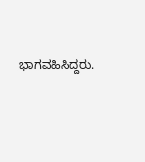ಭಾಗವಹಿಸಿದ್ದರು.